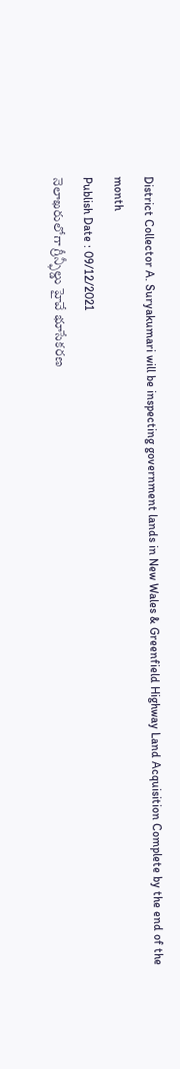District Collector A. Suryakumari will be inspecting government lands in New Wales & Greenfield Highway Land Acquisition Complete by the end of the month
Publish Date : 09/12/2021
నెలాఖరులోగా గ్రీన్ఫీల్డు హైవే భూసేకరణ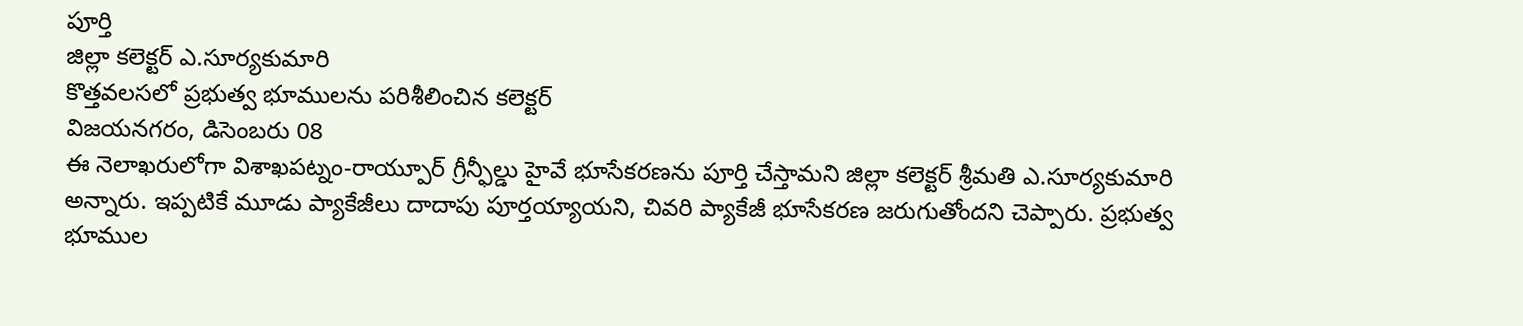పూర్తి
జిల్లా కలెక్టర్ ఎ.సూర్యకుమారి
కొత్తవలసలో ప్రభుత్వ భూములను పరిశీలించిన కలెక్టర్
విజయనగరం, డిసెంబరు 08
ఈ నెలాఖరులోగా విశాఖపట్నం-రాయ్పూర్ గ్రీన్ఫీల్డు హైవే భూసేకరణను పూర్తి చేస్తామని జిల్లా కలెక్టర్ శ్రీమతి ఎ.సూర్యకుమారి అన్నారు. ఇప్పటికే మూడు ప్యాకేజీలు దాదాపు పూర్తయ్యాయని, చివరి ప్యాకేజీ భూసేకరణ జరుగుతోందని చెప్పారు. ప్రభుత్వ భూముల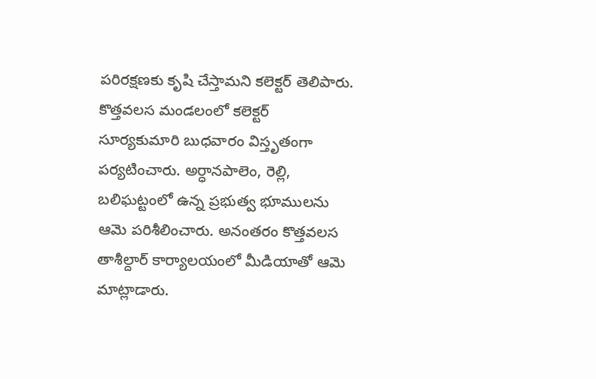పరిరక్షణకు కృషి చేస్తామని కలెక్టర్ తెలిపారు.
కొత్తవలస మండలంలో కలెక్టర్ సూర్యకుమారి బుధవారం విస్తృతంగా పర్యటించారు. అర్ధానపాలెం, రెల్లి, బలిఘట్టంలో ఉన్న ప్రభుత్వ భూములను ఆమె పరిశీలించారు. అనంతరం కొత్తవలస తాశీల్దార్ కార్యాలయంలో మీడియాతో ఆమె మాట్లాడారు.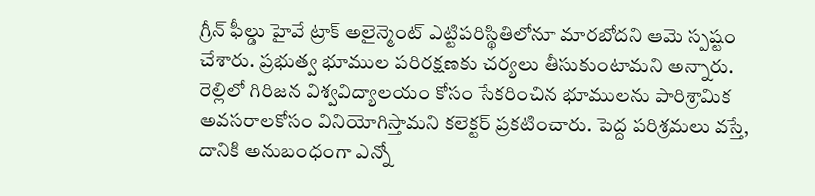గ్రీన్ ఫీల్డు హైవే ట్రాక్ అలైన్మెంట్ ఎట్టిపరిస్థితిలోనూ మారబోదని ఆమె స్పష్టం చేశారు. ప్రభుత్వ భూముల పరిరక్షణకు చర్యలు తీసుకుంటామని అన్నారు. రెల్లిలో గిరిజన విశ్వవిద్యాలయం కోసం సేకరించిన భూములను పారిశ్రామిక అవసరాలకోసం వినియోగిస్తామని కలెక్టర్ ప్రకటించారు. పెద్ద పరిశ్రమలు వస్తే, దానికి అనుబంధంగా ఎన్నో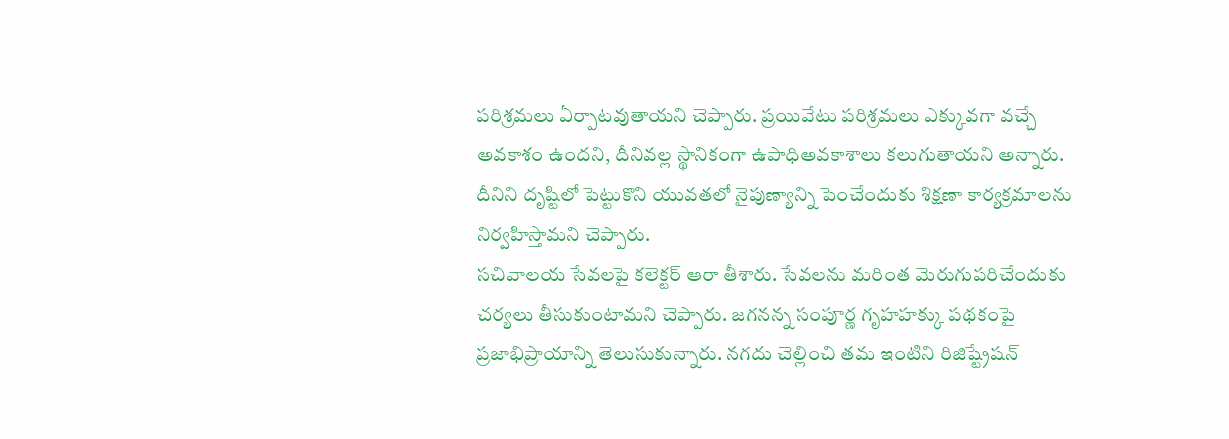పరిశ్రమలు ఏర్పాటవుతాయని చెప్పారు. ప్రయివేటు పరిశ్రమలు ఎక్కువగా వచ్చే అవకాశం ఉందని, దీనివల్ల స్థానికంగా ఉపాధిఅవకాశాలు కలుగుతాయని అన్నారు. దీనిని దృష్టిలో పెట్టుకొని యువతలో నైపుణ్యాన్ని పెంచేందుకు శిక్షణా కార్యక్రమాలను నిర్వహిస్తామని చెప్పారు.
సచివాలయ సేవలపై కలెక్టర్ ఆరా తీశారు. సేవలను మరింత మెరుగుపరిచేందుకు చర్యలు తీసుకుంటామని చెప్పారు. జగనన్న సంపూర్ణ గృహహక్కు పథకంపై ప్రజాభిప్రాయాన్ని తెలుసుకున్నారు. నగదు చెల్లించి తమ ఇంటిని రిజిష్ట్రేషన్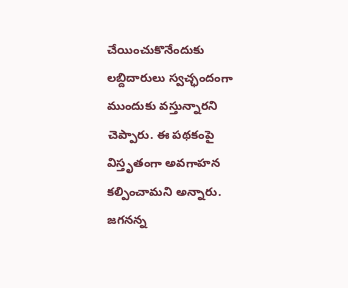చేయించుకొనేందుకు లబ్దిదారులు స్వచ్ఛందంగా ముందుకు వస్తున్నారని చెప్పారు. ఈ పథకంపై విస్తృతంగా అవగాహన కల్పించామని అన్నారు. జగనన్న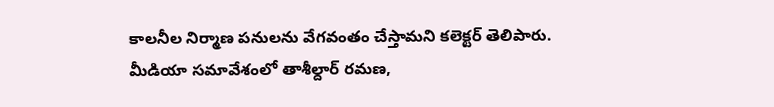కాలనీల నిర్మాణ పనులను వేగవంతం చేస్తామని కలెక్టర్ తెలిపారు. మీడియా సమావేశంలో తాశీల్దార్ రమణ,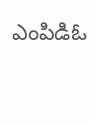ఎంపిడిఓ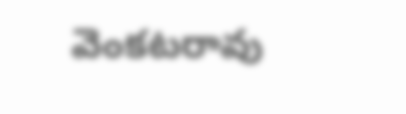వెంకటరావు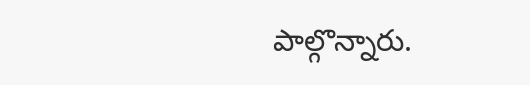పాల్గొన్నారు.